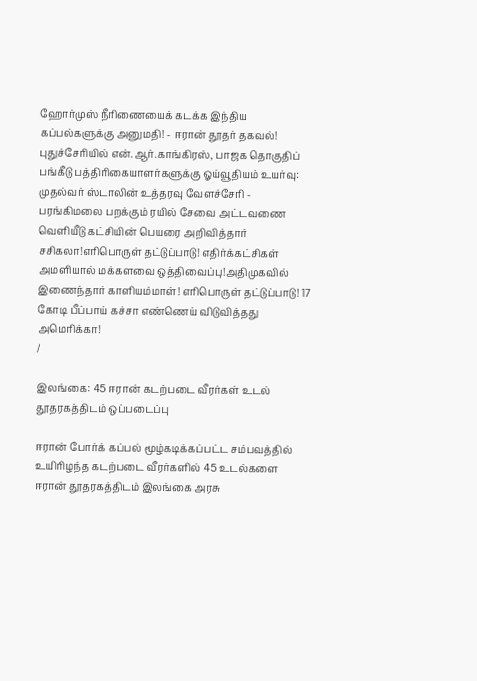ஹோர்முஸ் நீரிணையைக் கடக்க இந்திய கப்பல்களுக்கு அனுமதி! - ஈரான் தூதர் தகவல்! புதுச்சேரியில் என்.ஆர்.காங்கிரஸ், பாஜக தொகுதிப் பங்கீடு பத்திரிகையாளர்களுக்கு ஓய்வூதியம் உயர்வு: முதல்வர் ஸ்டாலின் உத்தரவு வேளச்சேரி - பரங்கிமலை பறக்கும் ரயில் சேவை அட்டவணை வெளியீடு கட்சியின் பெயரை அறிவித்தார் சசிகலா!எரிபொருள் தட்டுப்பாடு! எதிர்க்கட்சிகள் அமளியால் மக்களவை ஒத்திவைப்பு!அதிமுகவில் இணைந்தார் காளியம்மாள்! எரிபொருள் தட்டுப்பாடு! 17 கோடி பீப்பாய் கச்சா எண்ணெய் விடுவித்தது அமெரிக்கா!
/

இலங்கை: 45 ஈரான் கடற்படை வீரர்கள் உடல் தூதரகத்திடம் ஒப்படைப்பு

ஈரான் போர்க் கப்பல் மூழ்கடிக்கப்பட்ட சம்பவத்தில் உயிரிழந்த கடற்படை வீரர்களில் 45 உடல்களை ஈரான் தூதரகத்திடம் இலங்கை அரசு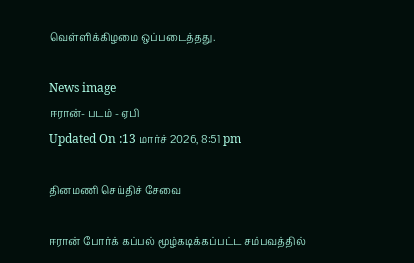வெள்ளிக்கிழமை ஒப்படைத்தது.

News image
ஈரான்- படம் - ஏபி
Updated On :13 மார்ச் 2026, 8:51 pm

தினமணி செய்திச் சேவை

ஈரான் போர்க் கப்பல் மூழ்கடிக்கப்பட்ட சம்பவத்தில்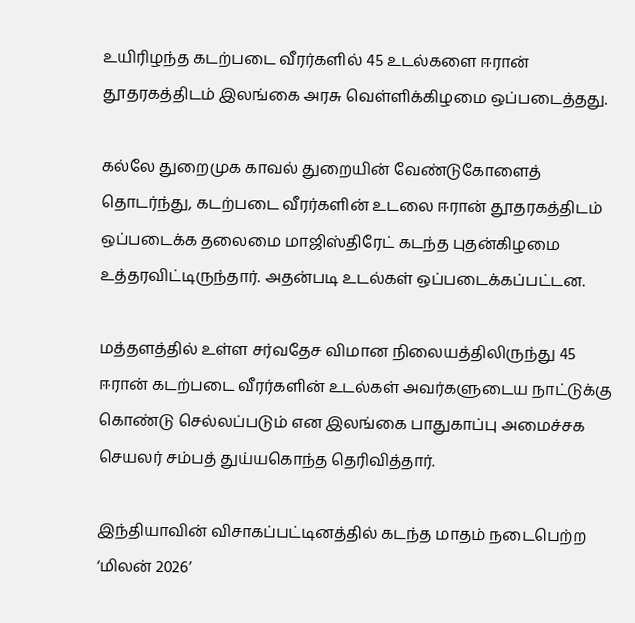உயிரிழந்த கடற்படை வீரர்களில் 45 உடல்களை ஈரான் தூதரகத்திடம் இலங்கை அரசு வெள்ளிக்கிழமை ஒப்படைத்தது.

கல்லே துறைமுக காவல் துறையின் வேண்டுகோளைத் தொடர்ந்து, கடற்படை வீரர்களின் உடலை ஈரான் தூதரகத்திடம் ஒப்படைக்க தலைமை மாஜிஸ்திரேட் கடந்த புதன்கிழமை உத்தரவிட்டிருந்தார். அதன்படி உடல்கள் ஒப்படைக்கப்பட்டன.

மத்தளத்தில் உள்ள சர்வதேச விமான நிலையத்திலிருந்து 45 ஈரான் கடற்படை வீரர்களின் உடல்கள் அவர்களுடைய நாட்டுக்கு கொண்டு செல்லப்படும் என இலங்கை பாதுகாப்பு அமைச்சக செயலர் சம்பத் துய்யகொந்த தெரிவித்தார்.

இந்தியாவின் விசாகப்பட்டினத்தில் கடந்த மாதம் நடைபெற்ற ‘மிலன் 2026’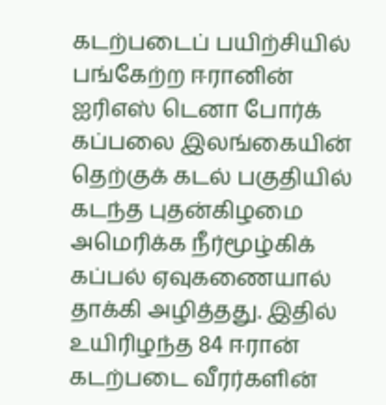கடற்படைப் பயிற்சியில் பங்கேற்ற ஈரானின் ஐரிஎஸ் டெனா போர்க் கப்பலை இலங்கையின் தெற்குக் கடல் பகுதியில் கடந்த புதன்கிழமை அமெரிக்க நீர்மூழ்கிக் கப்பல் ஏவுகணையால் தாக்கி அழித்தது. இதில் உயிரிழந்த 84 ஈரான் கடற்படை வீரர்களின்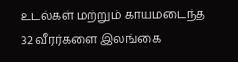உடல்கள் மற்றும் காயமடைந்த 32 வீரர்களை இலங்கை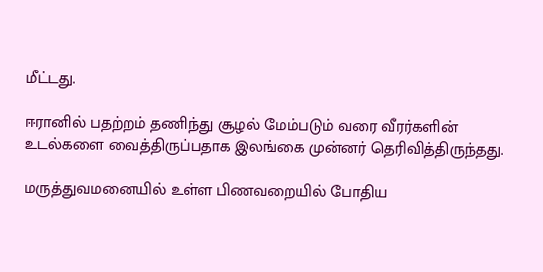மீட்டது.

ஈரானில் பதற்றம் தணிந்து சூழல் மேம்படும் வரை வீரர்களின் உடல்களை வைத்திருப்பதாக இலங்கை முன்னர் தெரிவித்திருந்தது.

மருத்துவமனையில் உள்ள பிணவறையில் போதிய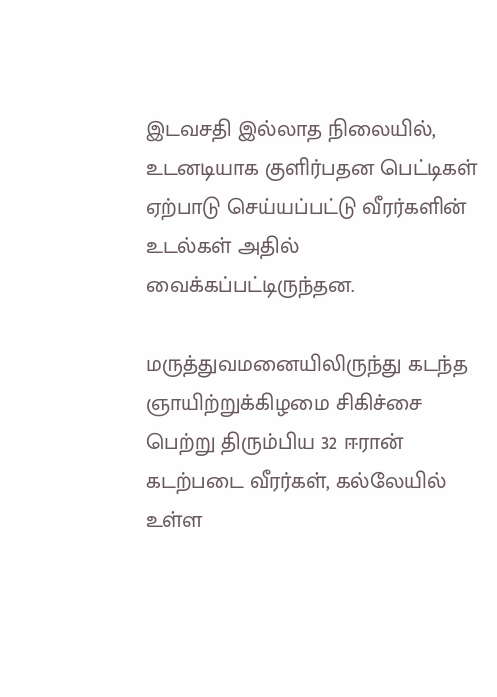இடவசதி இல்லாத நிலையில், உடனடியாக குளிர்பதன பெட்டிகள் ஏற்பாடு செய்யப்பட்டு வீரர்களின் உடல்கள் அதில் வைக்கப்பட்டிருந்தன.

மருத்துவமனையிலிருந்து கடந்த ஞாயிற்றுக்கிழமை சிகிச்சை பெற்று திரும்பிய 32 ஈரான் கடற்படை வீரர்கள், கல்லேயில் உள்ள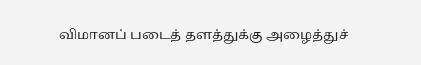விமானப் படைத் தளத்துக்கு அழைத்துச்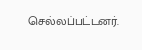செல்லப்பட்டனர்.